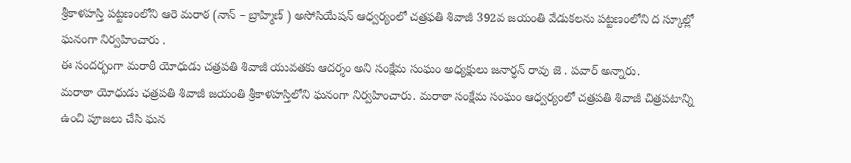శ్రీకాళహస్తి పట్టణంలోని ఆరె మరాఠ (నాన్ – బ్రాహ్మిణ్ ) అసోసియేషన్ ఆధ్వర్యంలో చత్రఫతి శివాజీ 392వ జయంతి వేడుకలను పట్టణంలోని ద స్కూల్లో ఘనంగా నిర్వహించారు .
ఈ సందర్భంగా మరాఠీ యోధుడు చత్రపతి శివాజీ యువతకు ఆదర్శం అని సంక్షేమ సంఘం అధ్యక్షులు జనార్ధన్ రావు జె . పవార్ అన్నారు.
మరాఠా యోధుడు ఛత్రపతి శివాజీ జయంతి శ్రీకాళహస్తిలోని ఘనంగా నిర్వహించారు. మరాఠా సంక్షేమ సంఘం ఆధ్వర్యంలో చత్రపతి శివాజీ చిత్రపటాన్ని ఉంచి పూజలు చేసి ఘన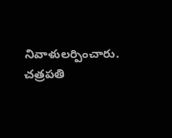నివాళులర్పించారు.
చత్రపతి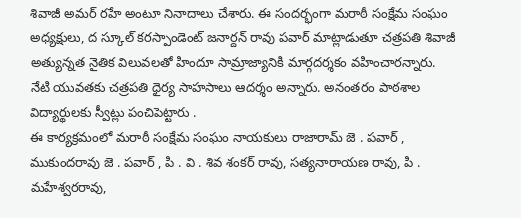శివాజీ అమర్ రహే అంటూ నినాదాలు చేశారు. ఈ సందర్భంగా మరాఠీ సంక్షేమ సంఘం అధ్యక్షులు, ద స్కూల్ కరస్పాండెంట్ జనార్దన్ రావు పవార్ మాట్లాడుతూ చత్రపతి శివాజీ అత్యున్నత నైతిక విలువలతో హిందూ సామ్రాజ్యానికి మార్గదర్శకం వహించారన్నారు.
నేటి యువతకు చత్రపతి ధైర్య సాహసాలు ఆదర్శం అన్నారు. అనంతరం పాఠశాల విద్యార్థులకు స్వీట్లు పంచిపెట్టారు .
ఈ కార్యక్రమంలో మరాఠీ సంక్షేమ సంఘం నాయకులు రాజారామ్ జె . పవార్ , ముకుందరావు జె . పవార్ , పి . వి . శివ శంకర్ రావు, సత్యనారాయణ రావు, పి . మహేశ్వరరావు,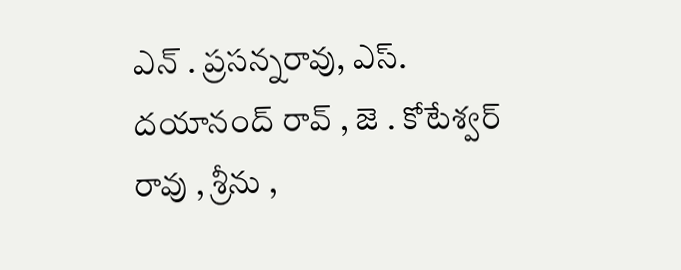ఎన్ . ప్రసన్నరావు, ఎస్. దయానంద్ రావ్ , జె . కోటేశ్వర్ రావు , శ్రీను ,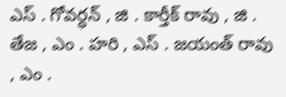ఎస్ . గోవర్ధన్ , జి . కార్తీక్ రావు , జి . తేజ , ఎం . హరి , ఎస్ . జయంత్ రావు , ఎం .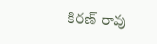కిరణ్ రావు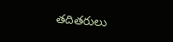తదితరులు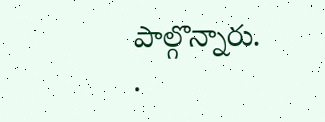పాల్గొన్నారు.
.